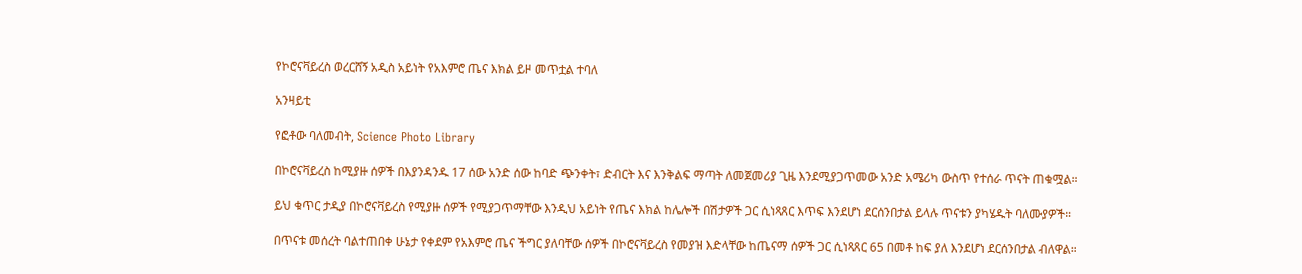የኮሮናቫይረስ ወረርሸኝ አዲስ አይነት የአእምሮ ጤና እክል ይዞ መጥቷል ተባለ

አንዛይቲ

የፎቶው ባለመብት, Science Photo Library

በኮሮናቫይረስ ከሚያዙ ሰዎች በእያንዳንዱ 17 ሰው አንድ ሰው ከባድ ጭንቀት፣ ድብርት እና እንቅልፍ ማጣት ለመጀመሪያ ጊዜ እንደሚያጋጥመው አንድ አሜሪካ ውስጥ የተሰራ ጥናት ጠቁሟል።

ይህ ቁጥር ታዲያ በኮሮናቫይረስ የሚያዙ ሰዎች የሚያጋጥማቸው እንዲህ አይነት የጤና እክል ከሌሎች በሽታዎች ጋር ሲነጻጸር እጥፍ እንደሆነ ደርሰንበታል ይላሉ ጥናቱን ያካሄዱት ባለሙያዎች።

በጥናቱ መሰረት ባልተጠበቀ ሁኔታ የቀደም የአእምሮ ጤና ችግር ያለባቸው ሰዎች በኮሮናቫይረስ የመያዝ እድላቸው ከጤናማ ሰዎች ጋር ሲነጻጸር 65 በመቶ ከፍ ያለ እንደሆነ ደርሰንበታል ብለዋል።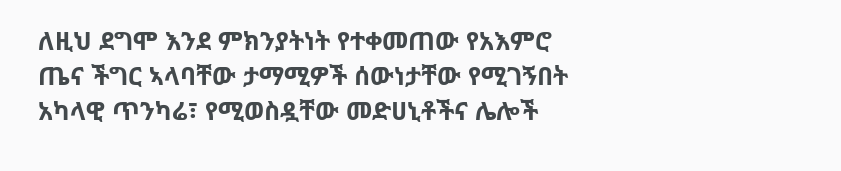ለዚህ ደግሞ እንደ ምክንያትነት የተቀመጠው የአእምሮ ጤና ችግር ኣላባቸው ታማሚዎች ሰውነታቸው የሚገኝበት አካላዊ ጥንካሬ፣ የሚወስዷቸው መድሀኒቶችና ሌሎች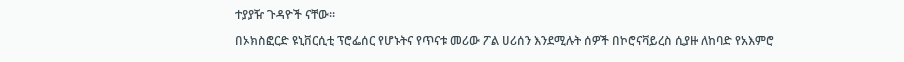ተያያዥ ጉዳዮች ናቸው።

በኦክስፎርድ ዩኒቨርሲቲ ፕሮፌሰር የሆኑትና የጥናቱ መሪው ፖል ሀሪሰን እንደሚሉት ሰዎች በኮሮናቫይረስ ሲያዙ ለከባድ የአእምሮ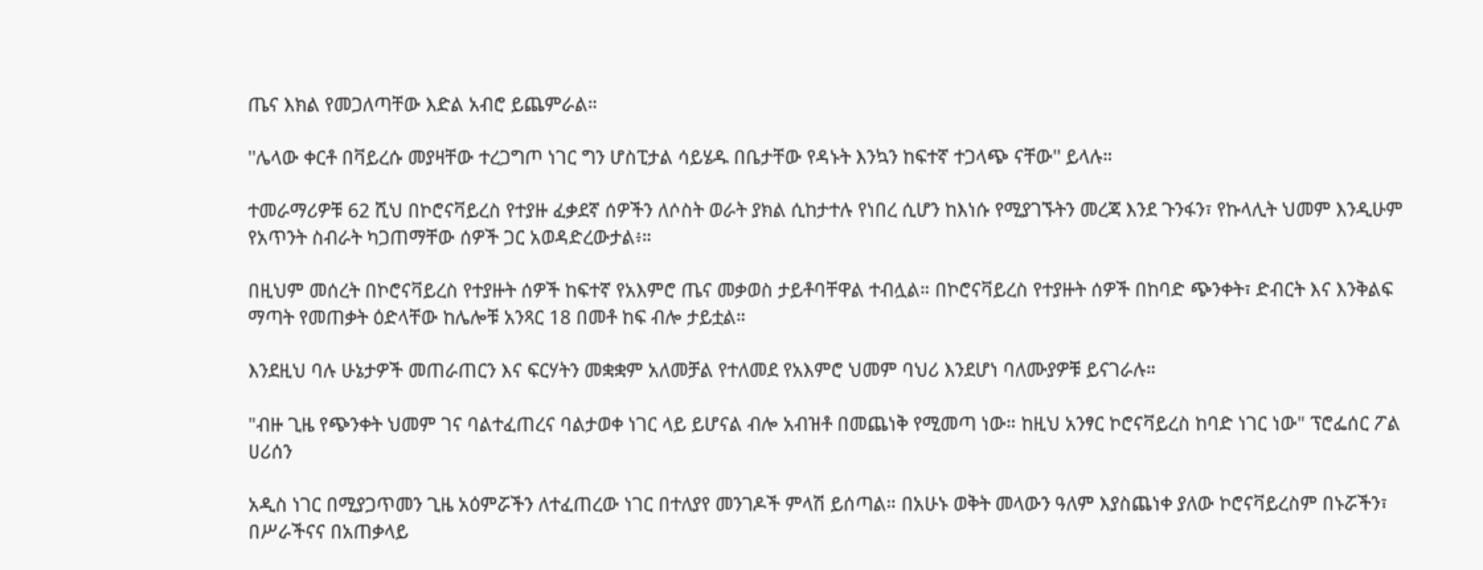ጤና እክል የመጋለጣቸው እድል አብሮ ይጨምራል።

''ሌላው ቀርቶ በቫይረሱ መያዛቸው ተረጋግጦ ነገር ግን ሆስፒታል ሳይሄዱ በቤታቸው የዳኑት እንኳን ከፍተኛ ተጋላጭ ናቸው'' ይላሉ።

ተመራማሪዎቹ 62 ሺህ በኮሮናቫይረስ የተያዙ ፈቃደኛ ሰዎችን ለሶስት ወራት ያክል ሲከታተሉ የነበረ ሲሆን ከእነሱ የሚያገኙትን መረጃ እንደ ጉንፋን፣ የኩላሊት ህመም እንዲሁም የአጥንት ስብራት ካጋጠማቸው ሰዎች ጋር አወዳድረውታል፥።

በዚህም መሰረት በኮሮናቫይረስ የተያዙት ሰዎች ከፍተኛ የአእምሮ ጤና መቃወስ ታይቶባቸዋል ተብሏል። በኮሮናቫይረስ የተያዙት ሰዎች በከባድ ጭንቀት፣ ድብርት እና እንቅልፍ ማጣት የመጠቃት ዕድላቸው ከሌሎቹ አንጻር 18 በመቶ ከፍ ብሎ ታይቷል።

እንደዚህ ባሉ ሁኔታዎች መጠራጠርን እና ፍርሃትን መቋቋም አለመቻል የተለመደ የአእምሮ ህመም ባህሪ እንደሆነ ባለሙያዎቹ ይናገራሉ።

"ብዙ ጊዜ የጭንቀት ህመም ገና ባልተፈጠረና ባልታወቀ ነገር ላይ ይሆናል ብሎ አብዝቶ በመጨነቅ የሚመጣ ነው። ከዚህ አንፃር ኮሮናቫይረስ ከባድ ነገር ነው" ፕሮፌሰር ፖል ሀሪሰን

አዲስ ነገር በሚያጋጥመን ጊዜ አዕምሯችን ለተፈጠረው ነገር በተለያየ መንገዶች ምላሽ ይሰጣል። በአሁኑ ወቅት መላውን ዓለም እያስጨነቀ ያለው ኮሮናቫይረስም በኑሯችን፣ በሥራችናና በአጠቃላይ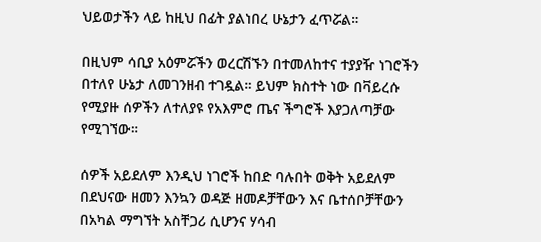ህይወታችን ላይ ከዚህ በፊት ያልነበረ ሁኔታን ፈጥሯል።

በዚህም ሳቢያ አዕምሯችን ወረርሽኙን በተመለከተና ተያያዥ ነገሮችን በተለየ ሁኔታ ለመገንዘብ ተገዷል። ይህም ክስተት ነው በቫይረሱ የሚያዙ ሰዎችን ለተለያዩ የአእምሮ ጤና ችግሮች እያጋለጣቻው የሚገኘው።

ሰዎች አይደለም እንዲህ ነገሮች ከበድ ባሉበት ወቅት አይደለም በደህናው ዘመን እንኳን ወዳጅ ዘመዶቻቸውን እና ቤተሰቦቻቸውን በአካል ማግኘት አስቸጋሪ ሲሆንና ሃሳብ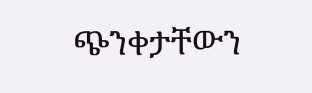ጭንቀታቸውን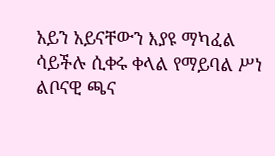አይን አይናቸውን እያዩ ማካፈል ሳይችሉ ሲቀሩ ቀላል የማይባል ሥነ ልቦናዊ ጫና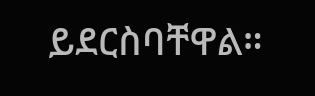ይደርስባቸዋል።